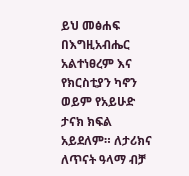ይህ መፅሐፍ በእግዚአብሔር አልተነፀረም እና የክርስቲያን ካኖን ወይም የአይሁድ ታናክ ክፍል አይደለም። ለታሪክና ለጥናት ዓላማ ብቻ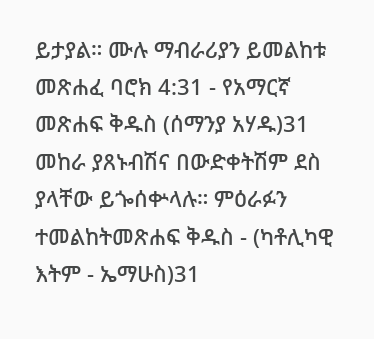ይታያል። ሙሉ ማብራሪያን ይመልከቱ መጽሐፈ ባሮክ 4:31 - የአማርኛ መጽሐፍ ቅዱስ (ሰማንያ አሃዱ)31 መከራ ያጸኑብሽና በውድቀትሽም ደስ ያላቸው ይጐሰቍላሉ። ምዕራፉን ተመልከትመጽሐፍ ቅዱስ - (ካቶሊካዊ እትም - ኤማሁስ)31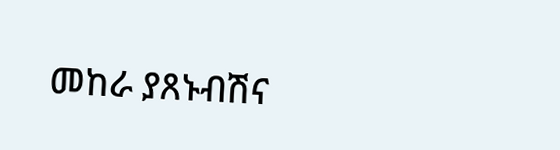መከራ ያጸኑብሽና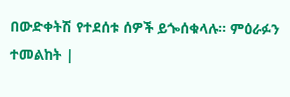በውድቀትሽ የተደሰቱ ሰዎች ይጐሰቁላሉ። ምዕራፉን ተመልከት |